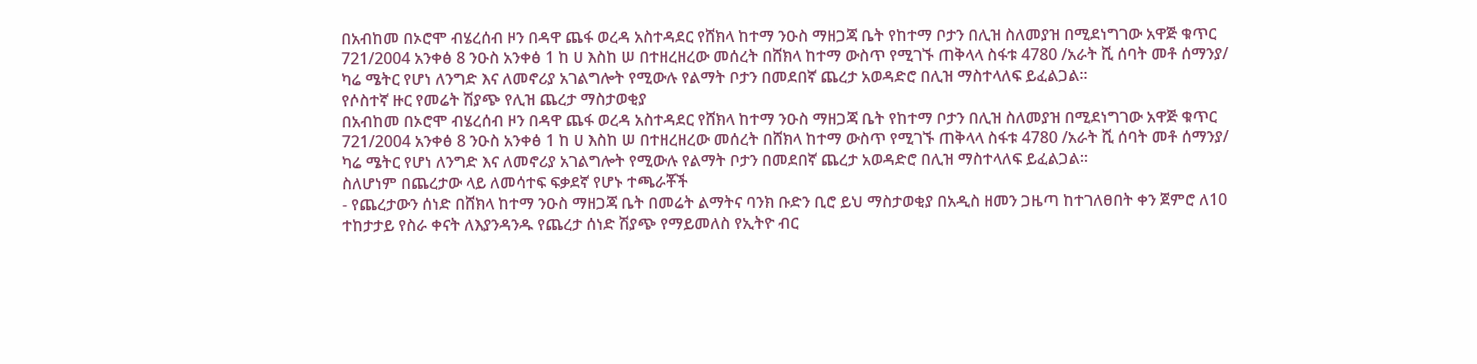በአብከመ በኦሮሞ ብሄረሰብ ዞን በዳዋ ጨፋ ወረዳ አስተዳደር የሸክላ ከተማ ንዑስ ማዘጋጃ ቤት የከተማ ቦታን በሊዝ ስለመያዝ በሚደነግገው አዋጅ ቁጥር 721/2004 አንቀፅ 8 ንዑስ አንቀፅ 1 ከ ሀ እስከ ሠ በተዘረዘረው መሰረት በሸክላ ከተማ ውስጥ የሚገኙ ጠቅላላ ስፋቱ 4780 /አራት ሺ ሰባት መቶ ሰማንያ/ ካሬ ሜትር የሆነ ለንግድ እና ለመኖሪያ አገልግሎት የሚውሉ የልማት ቦታን በመደበኛ ጨረታ አወዳድሮ በሊዝ ማስተላለፍ ይፈልጋል።
የሶስተኛ ዙር የመሬት ሽያጭ የሊዝ ጨረታ ማስታወቂያ
በአብከመ በኦሮሞ ብሄረሰብ ዞን በዳዋ ጨፋ ወረዳ አስተዳደር የሸክላ ከተማ ንዑስ ማዘጋጃ ቤት የከተማ ቦታን በሊዝ ስለመያዝ በሚደነግገው አዋጅ ቁጥር 721/2004 አንቀፅ 8 ንዑስ አንቀፅ 1 ከ ሀ እስከ ሠ በተዘረዘረው መሰረት በሸክላ ከተማ ውስጥ የሚገኙ ጠቅላላ ስፋቱ 4780 /አራት ሺ ሰባት መቶ ሰማንያ/ ካሬ ሜትር የሆነ ለንግድ እና ለመኖሪያ አገልግሎት የሚውሉ የልማት ቦታን በመደበኛ ጨረታ አወዳድሮ በሊዝ ማስተላለፍ ይፈልጋል።
ስለሆነም በጨረታው ላይ ለመሳተፍ ፍቃደኛ የሆኑ ተጫራቾች
- የጨረታውን ሰነድ በሸክላ ከተማ ንዑስ ማዘጋጃ ቤት በመሬት ልማትና ባንክ ቡድን ቢሮ ይህ ማስታወቂያ በአዲስ ዘመን ጋዜጣ ከተገለፀበት ቀን ጀምሮ ለ10 ተከታታይ የስራ ቀናት ለእያንዳንዱ የጨረታ ሰነድ ሽያጭ የማይመለስ የኢትዮ ብር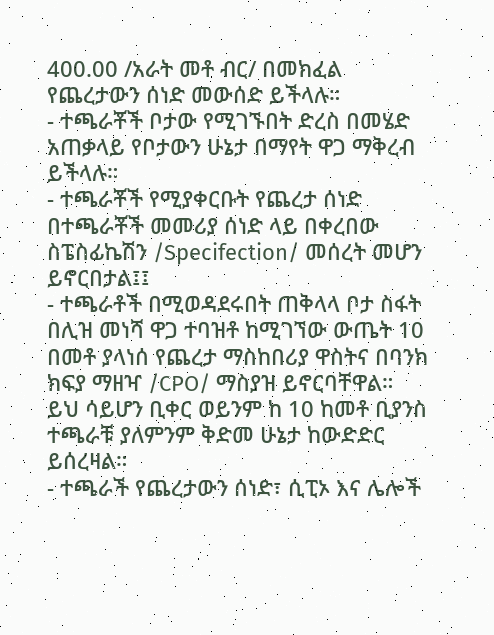400.00 /አራት መቶ ብር/ በመክፈል የጨረታውን ሰነድ መውሰድ ይችላሉ።
- ተጫራቾች ቦታው የሚገኙበት ድረስ በመሄድ አጠቃላይ የቦታውን ሁኔታ በማየት ዋጋ ማቅረብ ይችላሉ።
- ተጫራቾች የሚያቀርቡት የጨረታ ሰነድ በተጫራቾች መመሪያ ሰነድ ላይ በቀረበው ስፔስፊኬሽን /Specifection/ መሰረት መሆን ይኖርበታል፤፤
- ተጫራቶች በሚወዳደሩበት ጠቅላላ ቦታ ስፋት በሊዝ መነሻ ዋጋ ተባዝቶ ከሚገኘው ውጤት 10 በመቶ ያላነሰ የጨረታ ማስከበሪያ ዋስትና በባንክ ክፍያ ማዘዣ /CPO/ ማስያዝ ይኖርባቸዋል። ይህ ሳይሆን ቢቀር ወይንም ከ 10 ከመቶ ቢያንስ ተጫራቹ ያለምንም ቅድመ ሁኔታ ከውድድር ይሰረዛል።
- ተጫራች የጨረታውን ሰነድ፣ ሲፒኦ እና ሌሎች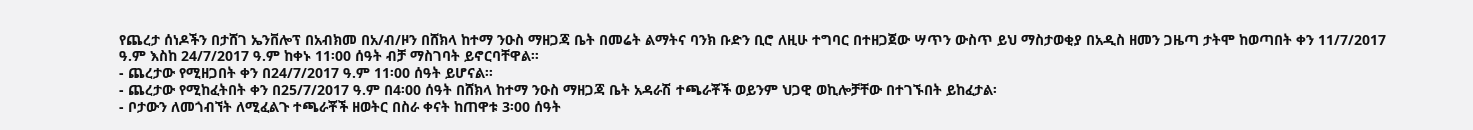የጨረታ ሰነዶችን በታሸገ ኤንቨሎፕ በአብክመ በአ/ብ/ዞን በሸክላ ከተማ ንዑስ ማዘጋጃ ቤት በመሬት ልማትና ባንክ ቡድን ቢሮ ለዚሁ ተግባር በተዘጋጀው ሣጥን ውስጥ ይህ ማስታወቂያ በአዲስ ዘመን ጋዜጣ ታትሞ ከወጣበት ቀን 11/7/2017 ዓ.ም እስከ 24/7/2017 ዓ.ም ከቀኑ 11፡00 ሰዓት ብቻ ማስገባት ይኖርባቸዋል።
- ጨረታው የሚዘጋበት ቀን በ24/7/2017 ዓ.ም 11፡00 ሰዓት ይሆናል፡፡
- ጨረታው የሚከፈትበት ቀን በ25/7/2017 ዓ.ም በ4፡00 ሰዓት በሸክላ ከተማ ንዑስ ማዘጋጃ ቤት አዳራሽ ተጫራቾች ወይንም ህጋዊ ወኪሎቻቸው በተገኙበት ይከፈታል፡
- ቦታውን ለመጎብኘት ለሚፈልጉ ተጫራቾች ዘወትር በስራ ቀናት ከጠዋቱ 3፡00 ሰዓት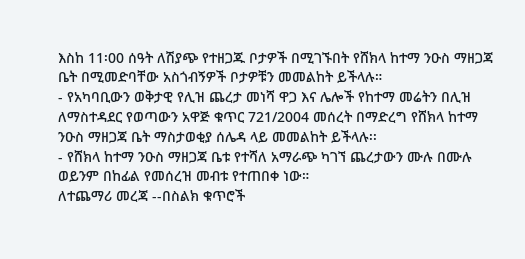እስከ 11፡00 ሰዓት ለሽያጭ የተዘጋጁ ቦታዎች በሚገኙበት የሸክላ ከተማ ንዑስ ማዘጋጃ ቤት በሚመድባቸው አስጎብኝዎች ቦታዎቹን መመልከት ይችላሉ።
- የአካባቢውን ወቅታዊ የሊዝ ጨረታ መነሻ ዋጋ እና ሌሎች የከተማ መሬትን በሊዝ ለማስተዳደር የወጣውን አዋጅ ቁጥር 721/2004 መሰረት በማድረግ የሸክላ ከተማ ንዑስ ማዘጋጃ ቤት ማስታወቂያ ሰሌዳ ላይ መመልከት ይችላሉ፡፡
- የሸክላ ከተማ ንዑስ ማዘጋጃ ቤቱ የተሻለ አማራጭ ካገኘ ጨረታውን ሙሉ በሙሉ ወይንም በከፊል የመሰረዝ መብቱ የተጠበቀ ነው።
ለተጨማሪ መረጃ --በስልክ ቁጥሮች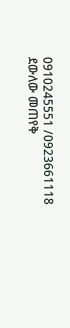0910245551 /0923661118 ደውለው መጠየቅ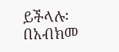ይችላሉ፡
በአብክመ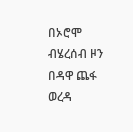በኦሮሞ ብሄረሰብ ዞን በዳዋ ጨፋ ወረዳ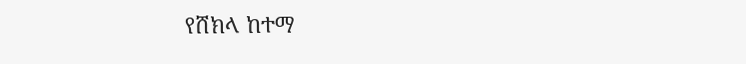የሸክላ ከተማ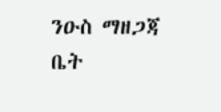ንዑስ ማዘጋጃ ቤት